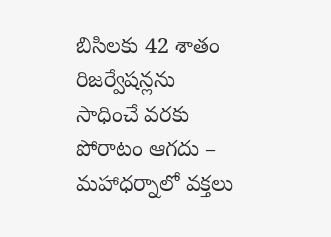బిసిల‌కు 42 శాతం రిజ‌ర్వేష‌న్ల‌ను సాధించే వ‌ర‌కు పోరాటం ఆగ‌దు – మ‌హాధ‌ర్నాలో వ‌క్త‌లు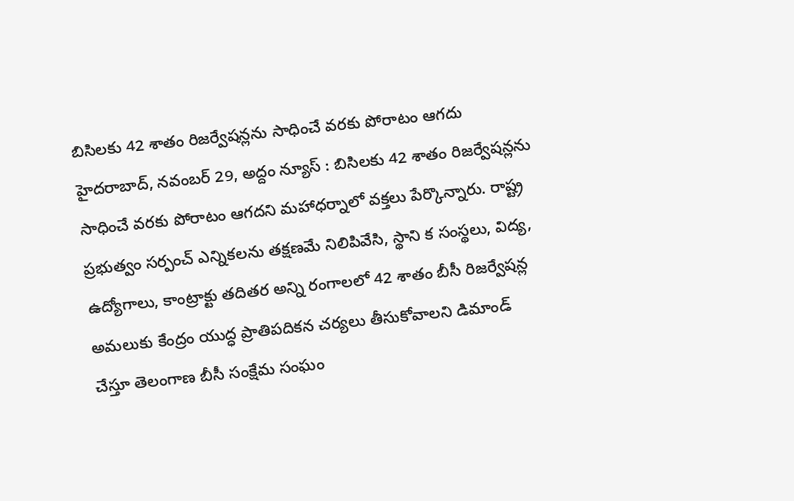బిసిల‌కు 42 శాతం రిజ‌ర్వేష‌న్ల‌ను సాధించే వ‌ర‌కు పోరాటం ఆగ‌దు హైదరాబాద్, నవంబర్ 29, అద్దం న్యూస్ : బిసిల‌కు 42 శాతం రిజ‌ర్వేష‌న్ల‌ను సాధించే వ‌ర‌కు పోరాటం ఆగ‌దని మ‌హాధ‌ర్నాలో వ‌క్త‌లు పేర్కొన్నారు. రాష్ట్ర ప్రభుత్వం సర్పంచ్ ఎన్నికలను తక్షణమే నిలిపివేసి, స్థాని క సంస్థలు, విద్య, ఉద్యోగాలు, కాంట్రాక్టు తదితర అన్ని రంగాలలో 42 శాతం బీసీ రిజర్వేషన్ల అమలుకు కేంద్రం యుద్ధ ప్రాతిపదికన చర్యలు తీసుకోవాలని డిమాండ్ చేస్తూ తెలంగాణ బీసీ సంక్షేమ సంఘం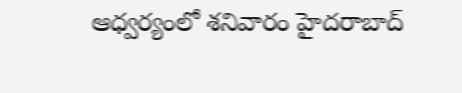ఆధ్వర్యంలో శ‌నివారం హైద‌రాబాద్‌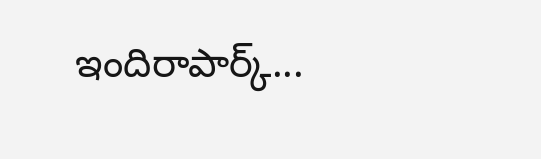ఇందిరాపార్క్...